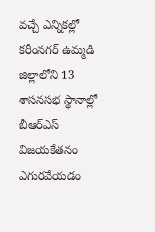వచ్చే ఎన్నికల్లో కరీంనగర్ ఉమ్మడి జిల్లాలోని 13 శాసనసభ స్థానాల్లో బీఆర్ఎస్ విజయకేతనం ఎగురవేయడం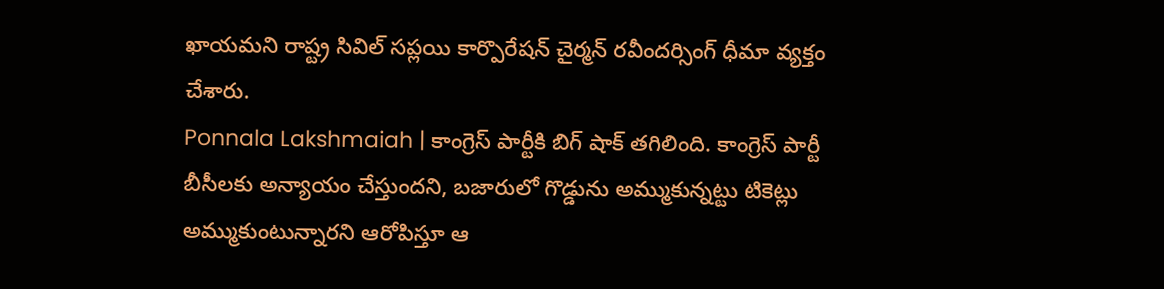ఖాయమని రాష్ట్ర సివిల్ సప్లయి కార్పొరేషన్ చైర్మన్ రవీందర్సింగ్ ధీమా వ్యక్తం చేశారు.
Ponnala Lakshmaiah | కాంగ్రెస్ పార్టీకి బిగ్ షాక్ తగిలింది. కాంగ్రెస్ పార్టీ బీసీలకు అన్యాయం చేస్తుందని, బజారులో గొడ్డును అమ్ముకున్నట్టు టికెట్లు అమ్ముకుంటున్నారని ఆరోపిస్తూ ఆ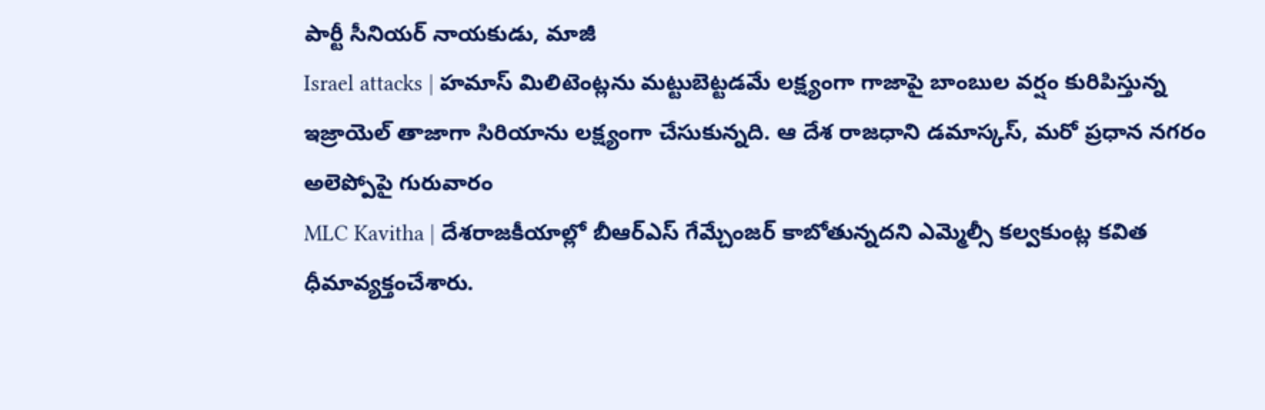పార్టీ సీనియర్ నాయకుడు, మాజీ
Israel attacks | హమాస్ మిలిటెంట్లను మట్టుబెట్టడమే లక్ష్యంగా గాజాపై బాంబుల వర్షం కురిపిస్తున్న ఇజ్రాయెల్ తాజాగా సిరియాను లక్ష్యంగా చేసుకున్నది. ఆ దేశ రాజధాని డమాస్కస్, మరో ప్రధాన నగరం అలెప్పోపై గురువారం
MLC Kavitha | దేశరాజకీయాల్లో బీఆర్ఎస్ గేమ్చేంజర్ కాబోతున్నదని ఎమ్మెల్సీ కల్వకుంట్ల కవిత ధీమావ్యక్తంచేశారు.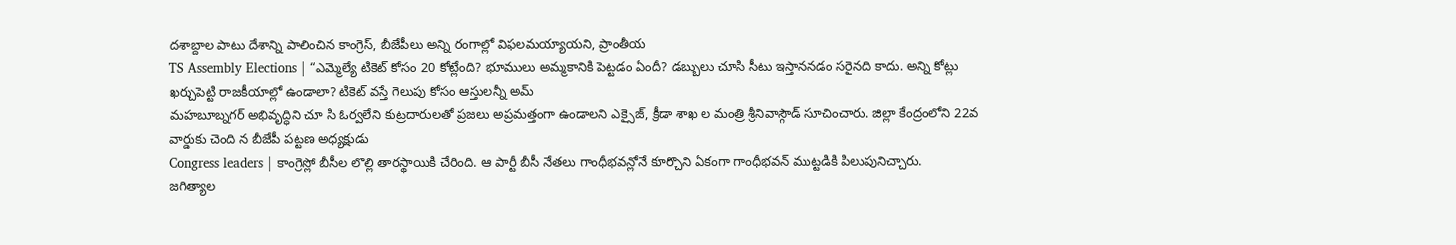దశాబ్దాల పాటు దేశాన్ని పాలించిన కాంగ్రెస్, బీజేపీలు అన్ని రంగాల్లో విఫలమయ్యాయని, ప్రాంతీయ
TS Assembly Elections | “ఎమ్మెల్యే టికెట్ కోసం 20 కోట్లేంది? భూములు అమ్మకానికి పెట్టడం ఏందీ? డబ్బులు చూసి సీటు ఇస్తాననడం సరైనది కాదు. అన్ని కోట్లు ఖర్చుపెట్టి రాజకీయాల్లో ఉండాలా? టికెట్ వస్తే గెలుపు కోసం ఆస్తులన్నీ అమ్
మహబూబ్నగర్ అభివృద్ధిని చూ సి ఓర్వలేని కుట్రదారులతో ప్రజలు అప్రమత్తంగా ఉండాలని ఎక్సైజ్, క్రీడా శాఖ ల మంత్రి శ్రీనివాస్గౌడ్ సూచించారు. జిల్లా కేంద్రంలోని 22వ వార్డుకు చెంది న బీజేపీ పట్టణ అధ్యక్షుడు
Congress leaders | కాంగ్రెస్లో బీసీల లొల్లి తారస్థాయికి చేరింది. ఆ పార్టీ బీసీ నేతలు గాంధీభవన్లోనే కూర్చొని ఏకంగా గాంధీభవన్ ముట్టడికి పిలుపునిచ్చారు.
జగిత్యాల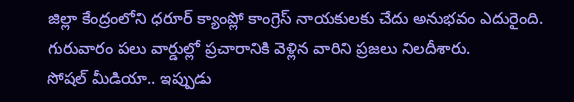జిల్లా కేంద్రంలోని ధరూర్ క్యాంప్లో కాంగ్రెస్ నాయకులకు చేదు అనుభవం ఎదురైంది. గురువారం పలు వార్డుల్లో ప్రచారానికి వెళ్లిన వారిని ప్రజలు నిలదీశారు.
సోషల్ మీడియా.. ఇప్పుడు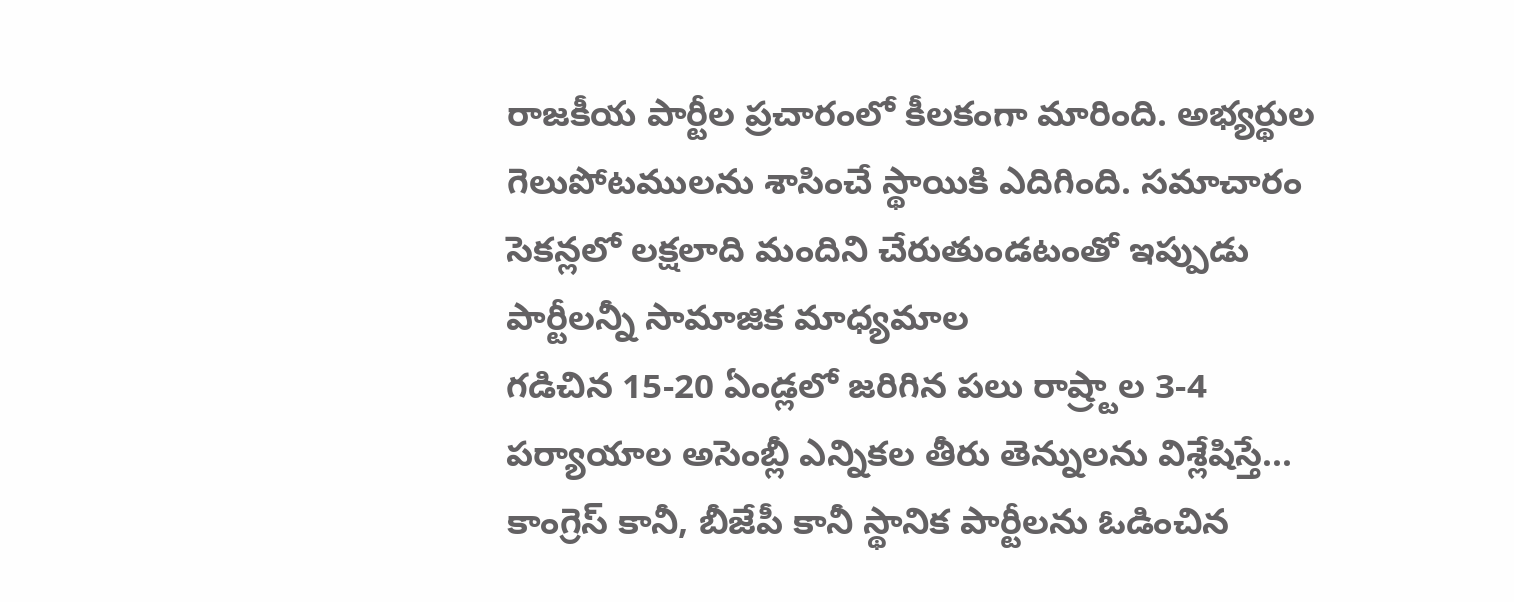రాజకీయ పార్టీల ప్రచారంలో కీలకంగా మారింది. అభ్యర్థుల గెలుపోటములను శాసించే స్థాయికి ఎదిగింది. సమాచారం సెకన్లలో లక్షలాది మందిని చేరుతుండటంతో ఇప్పుడు పార్టీలన్నీ సామాజిక మాధ్యమాల
గడిచిన 15-20 ఏండ్లలో జరిగిన పలు రాష్ర్టాల 3-4 పర్యాయాల అసెంబ్లీ ఎన్నికల తీరు తెన్నులను విశ్లేషిస్తే... కాంగ్రెస్ కానీ, బీజేపీ కానీ స్థానిక పార్టీలను ఓడించిన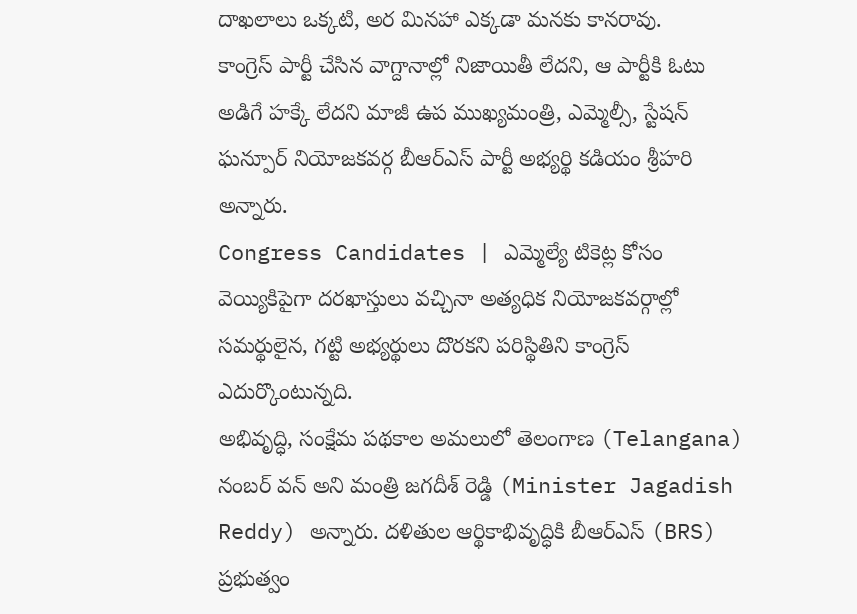దాఖలాలు ఒక్కటి, అర మినహా ఎక్కడా మనకు కానరావు.
కాంగ్రెస్ పార్టీ చేసిన వాగ్దానాల్లో నిజాయితీ లేదని, ఆ పార్టీకి ఓటు అడిగే హక్కే లేదని మాజీ ఉప ముఖ్యమంత్రి, ఎమ్మెల్సీ, స్టేషన్ ఘన్పూర్ నియోజకవర్గ బీఆర్ఎస్ పార్టీ అభ్యర్థి కడియం శ్రీహరి అన్నారు.
Congress Candidates | ఎమ్మెల్యే టికెట్ల కోసం వెయ్యికిపైగా దరఖాస్తులు వచ్చినా అత్యధిక నియోజకవర్గాల్లో సమర్థులైన, గట్టి అభ్యర్థులు దొరకని పరిస్థితిని కాంగ్రెస్ ఎదుర్కొంటున్నది.
అభివృద్ధి, సంక్షేమ పథకాల అమలులో తెలంగాణ (Telangana) నంబర్ వన్ అని మంత్రి జగదీశ్ రెడ్డి (Minister Jagadish Reddy) అన్నారు. దళితుల ఆర్థికాభివృద్ధికి బీఆర్ఎస్ (BRS) ప్రభుత్వం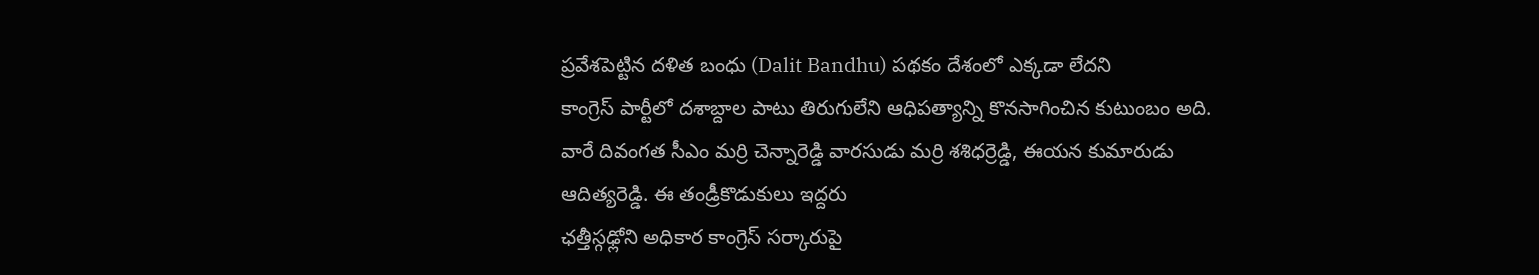ప్రవేశపెట్టిన దళిత బంధు (Dalit Bandhu) పథకం దేశంలో ఎక్కడా లేదని
కాంగ్రెస్ పార్టీలో దశాబ్దాల పాటు తిరుగులేని ఆధిపత్యాన్ని కొనసాగించిన కుటుంబం అది. వారే దివంగత సీఎం మర్రి చెన్నారెడ్డి వారసుడు మర్రి శశిధర్రెడ్డి, ఈయన కుమారుడు ఆదిత్యరెడ్డి. ఈ తండ్రీకొడుకులు ఇద్దరు
ఛత్తీస్గఢ్లోని అధికార కాంగ్రెస్ సర్కారుపై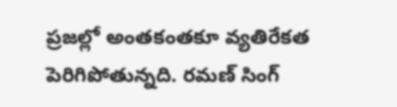ప్రజల్లో అంతకంతకూ వ్యతిరేకత పెరిగిపోతున్నది. రమణ్ సింగ్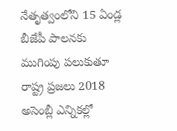నేతృత్వంలోని 15 ఏండ్ల బీజేపీ పాలనకు ముగింపు పలుకుతూ రాష్ట్ర ప్రజలు 2018 అసెంబ్లీ ఎన్నికల్లో